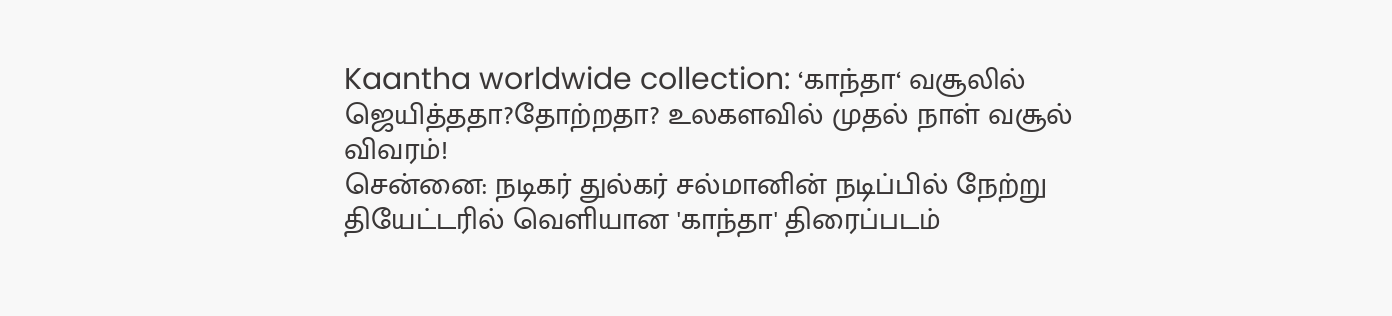Kaantha worldwide collection: ‘காந்தா‘ வசூலில் ஜெயித்ததா?தோற்றதா? உலகளவில் முதல் நாள் வசூல் விவரம்!
சென்னை: நடிகர் துல்கர் சல்மானின் நடிப்பில் நேற்று தியேட்டரில் வெளியான 'காந்தா' திரைப்படம்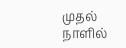முதல் நாளில்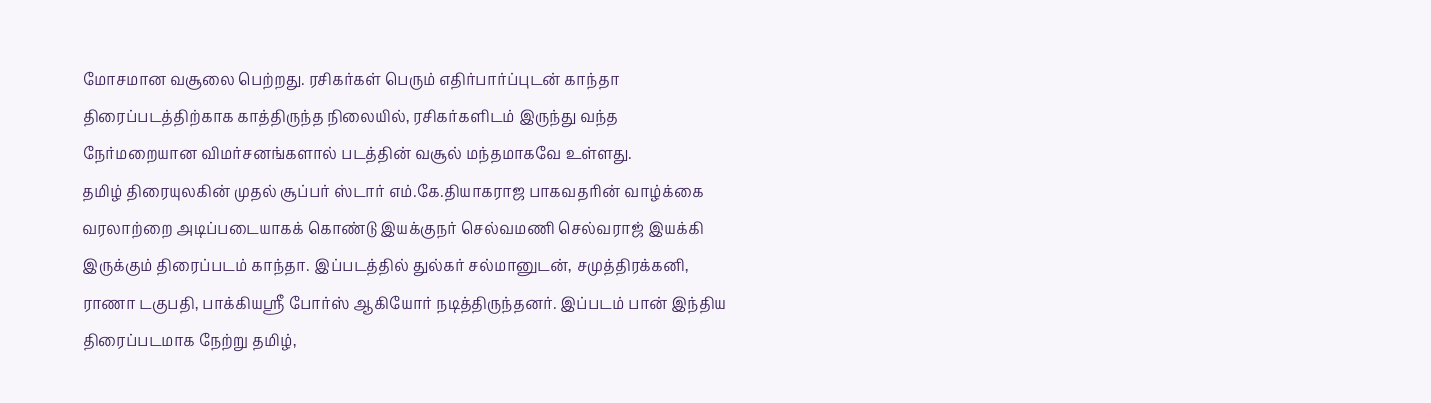மோசமான வசூலை பெற்றது. ரசிகர்கள் பெரும் எதிர்பார்ப்புடன் காந்தா திரைப்படத்திற்காக காத்திருந்த நிலையில், ரசிகர்களிடம் இருந்து வந்த நேர்மறையான விமர்சனங்களால் படத்தின் வசூல் மந்தமாகவே உள்ளது.
தமிழ் திரையுலகின் முதல் சூப்பர் ஸ்டார் எம்.கே.தியாகராஜ பாகவதரின் வாழ்க்கை வரலாற்றை அடிப்படையாகக் கொண்டு இயக்குநர் செல்வமணி செல்வராஜ் இயக்கி இருக்கும் திரைப்படம் காந்தா. இப்படத்தில் துல்கர் சல்மானுடன், சமுத்திரக்கனி, ராணா டகுபதி, பாக்கியஸ்ரீ போர்ஸ் ஆகியோர் நடித்திருந்தனர். இப்படம் பான் இந்திய திரைப்படமாக நேற்று தமிழ்,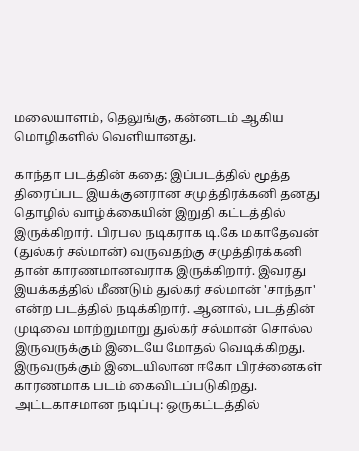மலையாளம், தெலுங்கு, கன்னடம் ஆகிய மொழிகளில் வெளியானது.

காந்தா படத்தின் கதை: இப்படத்தில் மூத்த திரைப்பட இயக்குனரான சமுத்திரக்கனி தனது தொழில் வாழ்க்கையின் இறுதி கட்டத்தில் இருக்கிறார். பிரபல நடிகராக டி.கே மகாதேவன் (துல்கர் சல்மான்) வருவதற்கு சமுத்திரக்கனி தான் காரணமானவராக இருக்கிறார். இவரது இயக்கத்தில் மீணடும் துல்கர் சல்மான் 'சாந்தா' என்ற படத்தில் நடிக்கிறார். ஆனால், படத்தின் முடிவை மாற்றுமாறு துல்கர் சல்மான் சொல்ல இருவருக்கும் இடையே மோதல் வெடிக்கிறது. இருவருக்கும் இடையிலான ஈகோ பிரச்னைகள் காரணமாக படம் கைவிடப்படுகிறது.
அட்டகாசமான நடிப்பு: ஒருகட்டத்தில்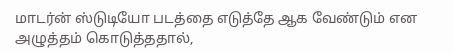மாடர்ன் ஸ்டுடியோ படத்தை எடுத்தே ஆக வேண்டும் என அழுத்தம் கொடுத்ததால்,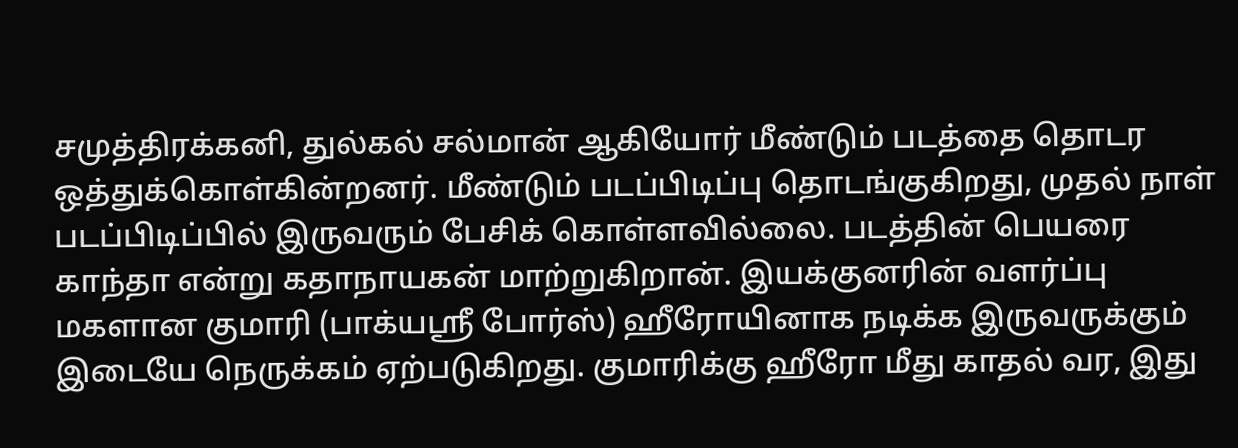சமுத்திரக்கனி, துல்கல் சல்மான் ஆகியோர் மீண்டும் படத்தை தொடர ஒத்துக்கொள்கின்றனர். மீண்டும் படப்பிடிப்பு தொடங்குகிறது, முதல் நாள் படப்பிடிப்பில் இருவரும் பேசிக் கொள்ளவில்லை. படத்தின் பெயரை காந்தா என்று கதாநாயகன் மாற்றுகிறான். இயக்குனரின் வளர்ப்பு மகளான குமாரி (பாக்யஸ்ரீ போர்ஸ்) ஹீரோயினாக நடிக்க இருவருக்கும் இடையே நெருக்கம் ஏற்படுகிறது. குமாரிக்கு ஹீரோ மீது காதல் வர, இது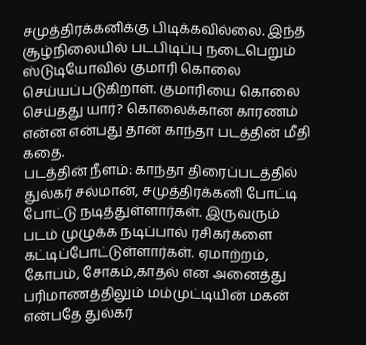சமுத்திரக்கனிக்கு பிடிக்கவில்லை. இந்த சூழ்நிலையில் படபிடிப்பு நடைபெறும் ஸ்டுடியோவில் குமாரி கொலை செய்யப்படுகிறாள். குமாரியை கொலை செய்தது யார்? கொலைக்கான காரணம் என்ன என்பது தான் காந்தா படத்தின் மீதி கதை.
படத்தின் நீளம்: காந்தா திரைப்படத்தில் துல்கர் சல்மான், சமுத்திரக்கனி போட்டி போட்டு நடித்துள்ளார்கள். இருவரும் படம் முழுக்க நடிப்பால் ரசிகர்களை கட்டிப்போட்டுள்ளார்கள். ஏமாற்றம், கோபம், சோகம்,காதல் என அனைத்து பரிமாணத்திலும் மம்முட்டியின் மகன் என்பதே துல்கர்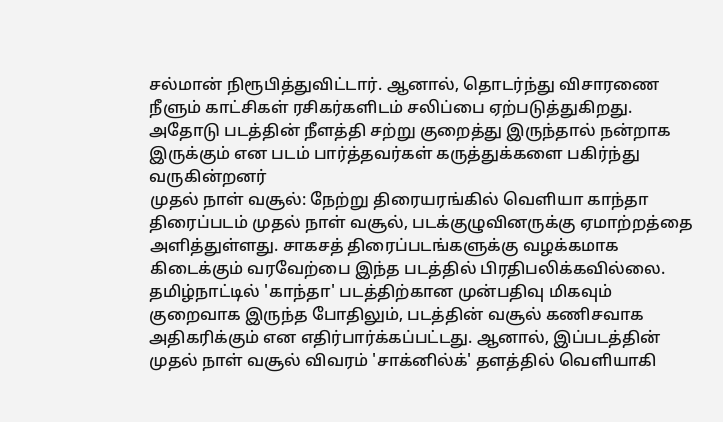சல்மான் நிரூபித்துவிட்டார். ஆனால், தொடர்ந்து விசாரணை நீளும் காட்சிகள் ரசிகர்களிடம் சலிப்பை ஏற்படுத்துகிறது. அதோடு படத்தின் நீளத்தி சற்று குறைத்து இருந்தால் நன்றாக இருக்கும் என படம் பார்த்தவர்கள் கருத்துக்களை பகிர்ந்து வருகின்றனர்
முதல் நாள் வசூல்: நேற்று திரையரங்கில் வெளியா காந்தா திரைப்படம் முதல் நாள் வசூல், படக்குழுவினருக்கு ஏமாற்றத்தை அளித்துள்ளது. சாகசத் திரைப்படங்களுக்கு வழக்கமாக கிடைக்கும் வரவேற்பை இந்த படத்தில் பிரதிபலிக்கவில்லை. தமிழ்நாட்டில் 'காந்தா' படத்திற்கான முன்பதிவு மிகவும் குறைவாக இருந்த போதிலும், படத்தின் வசூல் கணிசவாக அதிகரிக்கும் என எதிர்பார்க்கப்பட்டது. ஆனால், இப்படத்தின் முதல் நாள் வசூல் விவரம் 'சாக்னில்க்' தளத்தில் வெளியாகி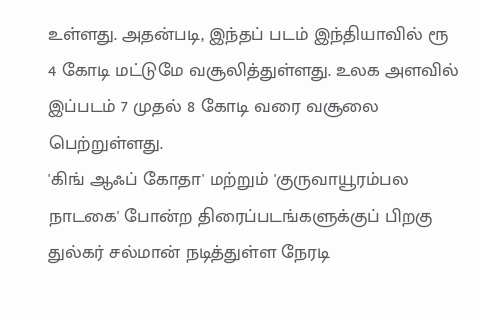உள்ளது. அதன்படி, இந்தப் படம் இந்தியாவில் ரூ 4 கோடி மட்டுமே வசூலித்துள்ளது. உலக அளவில் இப்படம் 7 முதல் 8 கோடி வரை வசூலை பெற்றுள்ளது.
'கிங் ஆஃப் கோதா' மற்றும் 'குருவாயூரம்பல நாடகை' போன்ற திரைப்படங்களுக்குப் பிறகு துல்கர் சல்மான் நடித்துள்ள நேரடி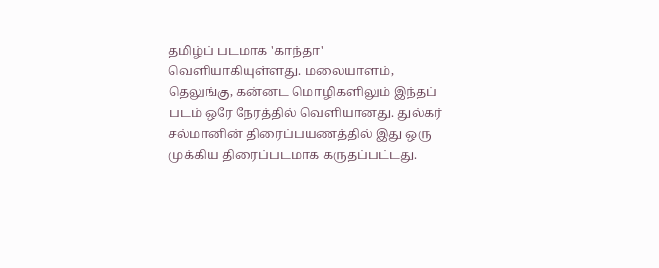தமிழ்ப் படமாக 'காந்தா' வெளியாகியுள்ளது. மலையாளம், தெலுங்கு, கன்னட மொழிகளிலும் இந்தப் படம் ஒரே நேரத்தில் வெளியானது. துல்கர் சல்மானின் திரைப்பயணத்தில் இது ஒரு முக்கிய திரைப்படமாக கருதப்பட்டது.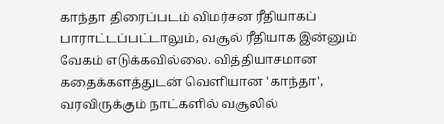காந்தா திரைப்படம் விமர்சன ரீதியாகப் பாராட்டப்பட்டாலும், வசூல் ரீதியாக இன்னும் வேகம் எடுக்கவில்லை. வித்தியாசமான கதைக்களத்துடன் வெளியான 'காந்தா', வரவிருக்கும் நாட்களில் வசூலில்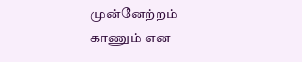முன்னேற்றம் காணும் என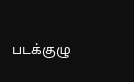படக்குழு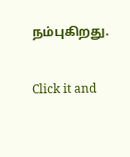நம்புகிறது.


Click it and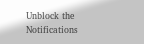Unblock the Notifications